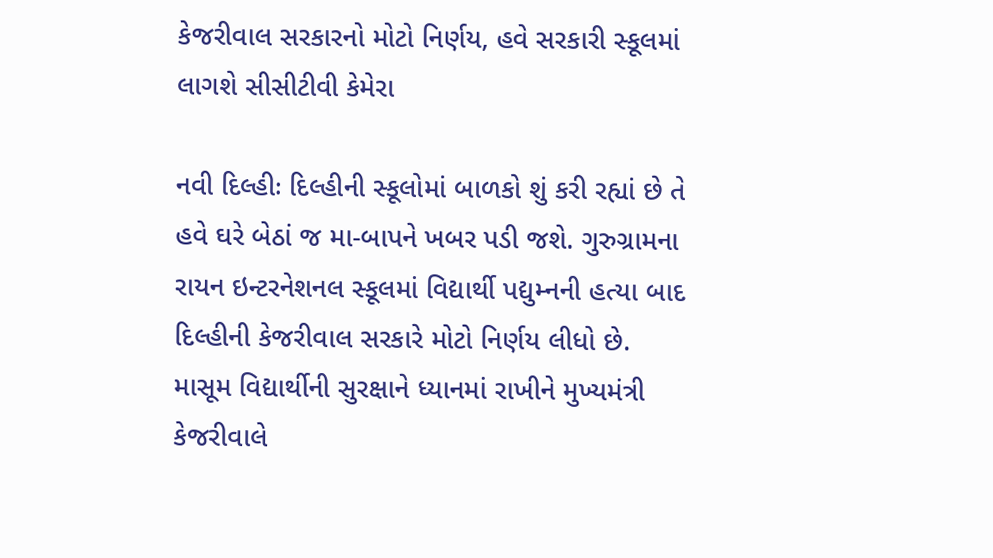કેજરીવાલ સરકારનો મોટો નિર્ણય, હવે સરકારી સ્કૂલમાં લાગશે સીસીટીવી કેમેરા

નવી દિલ્હીઃ દિલ્હીની સ્કૂલોમાં બાળકો શું કરી રહ્યાં છે તે હવે ઘરે બેઠાં જ મા-બાપને ખબર પડી જશે. ગુરુગ્રામના રાયન ઇન્ટરનેશનલ સ્કૂલમાં વિદ્યાર્થી પદ્યુમ્નની હત્યા બાદ દિલ્હીની કેજરીવાલ સરકારે મોટો નિર્ણય લીધો છે. માસૂમ વિદ્યાર્થીની સુરક્ષાને ધ્યાનમાં રાખીને મુખ્યમંત્રી કેજરીવાલે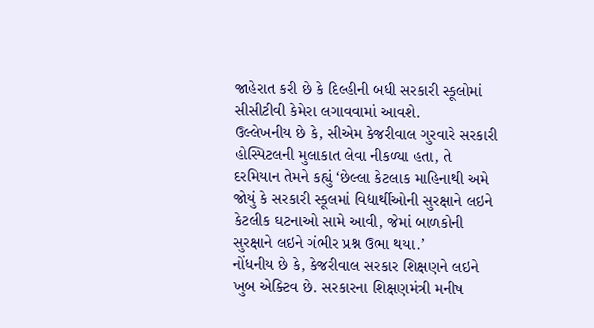જાહેરાત કરી છે કે દિલ્હીની બધી સરકારી સ્કૂલોમાં સીસીટીવી કેમેરા લગાવવામાં આવશે.
ઉલ્લેખનીય છે કે, સીએમ કેજરીવાલ ગુરવારે સરકારી હોસ્પિટલની મુલાકાત લેવા નીકળ્યા હતા, તે દરમિયાન તેમને કહ્યું ‘છેલ્લા કેટલાક માહિનાથી અમે જોયું કે સરકારી સ્કૂલમાં વિદ્યાર્થીઓની સુરક્ષાને લઇને કેટલીક ઘટનાઓ સામે આવી, જેમાં બાળકોની સુરક્ષાને લઇને ગંભીર પ્રશ્ન ઉભા થયા.’
નોંધનીય છે કે, કેજરીવાલ સરકાર શિક્ષણને લઇને ખુબ એક્ટિવ છે. સરકારના શિક્ષણમંત્રી મનીષ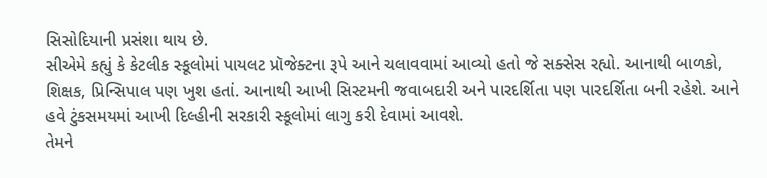સિસોદિયાની પ્રસંશા થાય છે.
સીએમે કહ્યું કે કેટલીક સ્કૂલોમાં પાયલટ પ્રૉજેક્ટના રૂપે આને ચલાવવામાં આવ્યો હતો જે સક્સેસ રહ્યો. આનાથી બાળકો, શિક્ષક, પ્રિન્સિપાલ પણ ખુશ હતાં. આનાથી આખી સિસ્ટમની જવાબદારી અને પારદર્શિતા પણ પારદર્શિતા બની રહેશે. આને હવે ટુંકસમયમાં આખી દિલ્હીની સરકારી સ્કૂલોમાં લાગુ કરી દેવામાં આવશે.
તેમને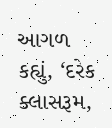આગળ કહ્યું, ‘દરેક ક્લાસરૂમ,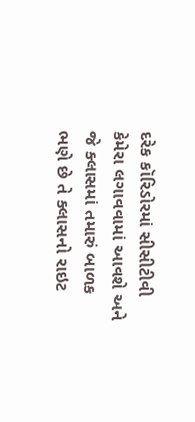દરેક કૉરિડોરમાં સીસીટીવી કેમેરા લગાવવામાં આવશે અને જે ક્લાસમાં તમારું બાળક ભણે છે તે ક્લાસનો રાઇટ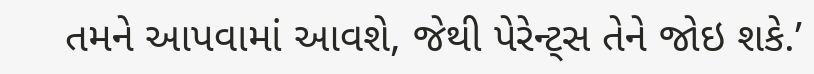તમને આપવામાં આવશે, જેથી પેરેન્ટ્સ તેને જોઇ શકે.’